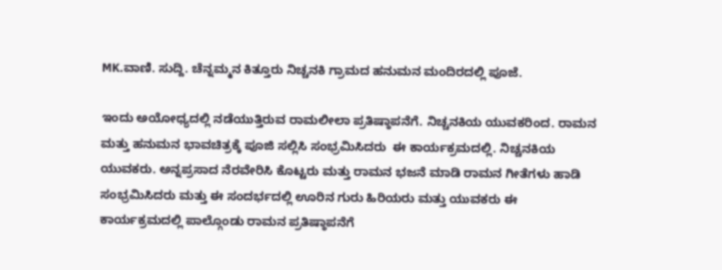MK.ವಾಣಿ. ಸುದ್ದಿ. ಚೆನ್ನಮ್ಮನ ಕಿತ್ತೂರು ನಿಚ್ಚನಕಿ ಗ್ರಾಮದ ಹನುಮನ ಮಂದಿರದಲ್ಲಿ ಪೂಜೆ.

ಇಂದು ಅಯೋಧ್ಯದಲ್ಲಿ ನಡೆಯುತ್ತಿರುವ ರಾಮಲೀಲಾ ಪ್ರತಿಷ್ಠಾಪನೆಗೆ. ನಿಚ್ಚನಕಿಯ ಯುವಕರಿಂದ. ರಾಮನ ಮತ್ತು ಹನುಮನ ಭಾವಚಿತ್ರಕ್ಕೆ ಪೂಜಿ ಸಲ್ಲಿಸಿ ಸಂಭ್ರಮಿಸಿದರು  ಈ ಕಾರ್ಯಕ್ರಮದಲ್ಲಿ. ನಿಚ್ಚನಕಿಯ ಯುವಕರು. ಅನ್ನಪ್ರಸಾದ ನೆರವೇರಿಸಿ ಕೊಟ್ಟರು ಮತ್ತು ರಾಮನ ಭಜನೆ ಮಾಡಿ ರಾಮನ ಗೀತೆಗಳು ಹಾಡಿ ಸಂಭ್ರಮಿಸಿದರು ಮತ್ತು ಈ ಸಂದರ್ಭದಲ್ಲಿ ಊರಿನ ಗುರು ಹಿರಿಯರು ಮತ್ತು ಯುವಕರು ಈ ಕಾರ್ಯಕ್ರಮದಲ್ಲಿ ಪಾಲ್ಗೊಂಡು ರಾಮನ ಪ್ರತಿಷ್ಠಾಪನೆಗೆ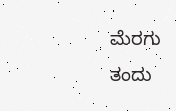ಮೆರಗು ತಂದು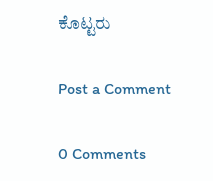ಕೊಟ್ಟರು

Post a Comment

0 Comments